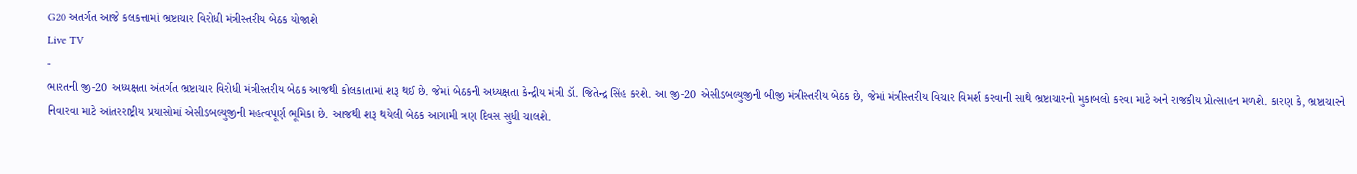G20 અતર્ગત આજે કલકત્તામાં ભ્રષ્ટાચાર વિરોધી મંત્રીસ્તરીય બેઠક યોજાશે
Live TV
-
ભારતની જી-20 અધ્યક્ષતા અંતર્ગત ભ્રષ્ટાચાર વિરોધી મંત્રીસ્તરીય બેઠક આજથી કોલકાતામાં શરૂ થઈ છે. જેમાં બેઠકની અધ્યક્ષતા કેન્દ્રીય મંત્રી ડૉ. જિતેન્દ્ર સિંહ કરશે. આ જી-20 એસીડબલ્યુજીની બીજી મંત્રીસ્તરીય બેઠક છે, જેમાં મંત્રીસ્તરીય વિચાર વિમર્શ કરવાની સાથે ભ્રષ્ટાચારનો મુકાબલો કરવા માટે અને રાજકીય પ્રોત્સાહન મળશે. કારણ કે, ભ્રષ્ટાચારને નિવારવા માટે આંતરરાષ્ટ્રીય પ્રયાસોમાં એસીડબલ્યુજીની મહત્વપૂર્ણ ભૂમિકા છે. આજથી શરૂ થયેલી બેઠક આગામી ત્રણ દિવસ સુધી ચાલશે.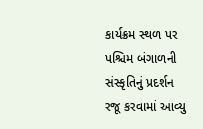કાર્યક્રમ સ્થળ પર પશ્ચિમ બંગાળની સંસ્કૃતિનું પ્રદર્શન રજૂ કરવામાં આવ્યુ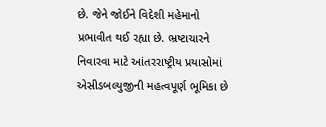છે. જેને જોઈને વિદેશી મહેમાનો પ્રભાવીત થઈ રહ્યા છે. ભ્રષ્ટાચારને નિવારવા માટે આંતરરાષ્ટ્રીય પ્રયાસોમાં એસીડબલ્યુજીની મહત્વપૂર્ણ ભૂમિકા છે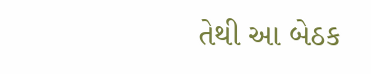તેથી આ બેઠક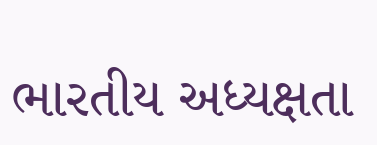ભારતીય અધ્યક્ષતા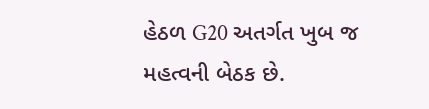હેઠળ G20 અતર્ગત ખુબ જ મહત્વની બેઠક છે.